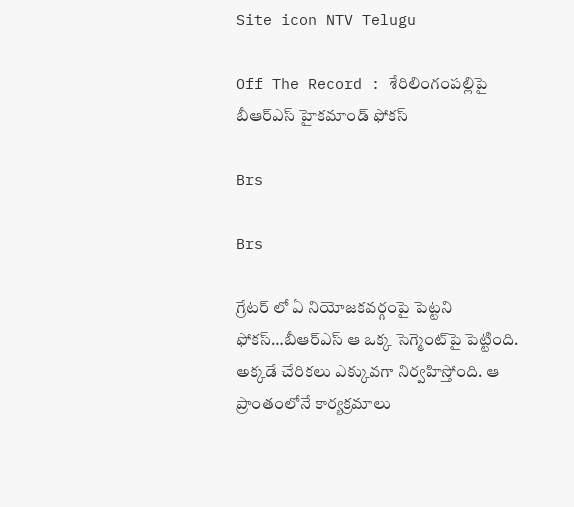Site icon NTV Telugu

Off The Record : శేరిలింగంపల్లిపై బీఆర్ఎస్ హైకమాండ్ ఫోకస్

Brs

Brs

గ్రేటర్‌ లో ఏ నియోజకవర్గంపై పెట్టని ఫోకస్…బీఆర్ఎస్ ఆ ఒక్క సెగ్మెంట్‌పై పెట్టింది. అక్కడే చేరికలు ఎక్కువగా నిర్వహిస్తోంది. ఆ ప్రాంతంలోనే కార్యక్రమాలు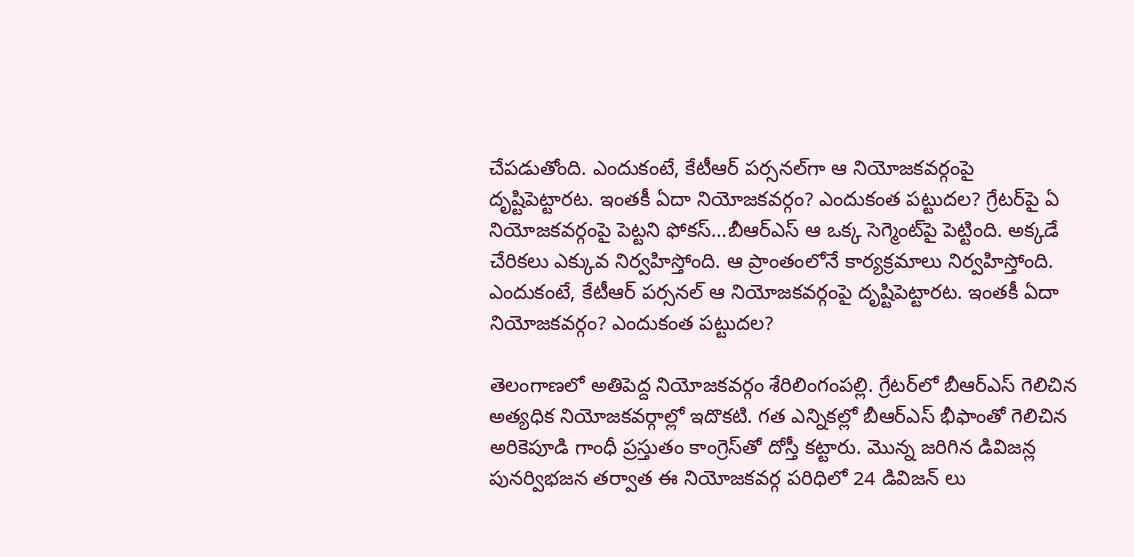చేపడుతోంది. ఎందుకంటే, కేటీఆర్ పర్సనల్‌గా ఆ నియోజకవర్గంపై దృష్టిపెట్టారట. ఇంతకీ ఏదా నియోజకవర్గం? ఎందుకంత పట్టుదల? గ్రేటర్‌పై ఏ నియోజకవర్గంపై పెట్టని ఫోకస్…బీఆర్ఎస్ ఆ ఒక్క సెగ్మెంట్‌పై పెట్టింది. అక్కడే చేరికలు ఎక్కువ నిర్వహిస్తోంది. ఆ ప్రాంతంలోనే కార్యక్రమాలు నిర్వహిస్తోంది. ఎందుకంటే, కేటీఆర్ పర్సనల్‌ ఆ నియోజకవర్గంపై దృష్టిపెట్టారట. ఇంతకీ ఏదా నియోజకవర్గం? ఎందుకంత పట్టుదల?

తెలంగాణలో అతిపెద్ద నియోజకవర్గం శేరిలింగంపల్లి. గ్రేటర్‌లో బీఆర్ఎస్ గెలిచిన అత్యధిక నియోజకవర్గాల్లో ఇదొకటి. గత ఎన్నికల్లో బీఆర్ఎస్ భీఫాంతో గెలిచిన అరికెపూడి గాంధీ ప్రస్తుతం కాంగ్రెస్‌తో దోస్తీ కట్టారు. మొన్న జరిగిన డివిజన్ల పునర్విభజన తర్వాత ఈ నియోజకవర్గ పరిధిలో 24 డివిజన్ లు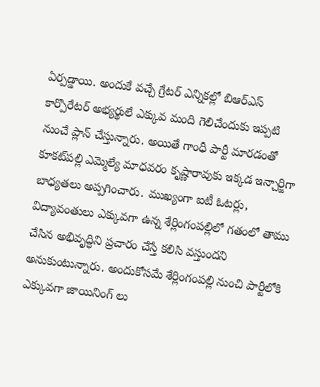ఏర్పడ్డాయి. అందుకే వచ్చే గ్రేటర్ ఎన్నికల్లో బిఆర్ఎస్ కార్పొరేటర్ అభ్యర్థులే ఎక్కువ మంది గెలిచేందుకు ఇప్పటి నుంచే ప్లాన్ చేస్తున్నారు. అయితే గాంధీ పార్టీ మారడంతో కూకట్‌పల్లి ఎమ్మెల్యే మాధవరం కృష్ణారావుకు ఇక్కడ ఇన్చార్జిగా బాధ్యతలు అప్పగించారు. ముఖ్యంగా ఐటీ ఓటర్లు, విద్యావంతులు ఎక్కువగా ఉన్న శేర్లింగంపల్లిలో గతంలో తాము చేసిన అభివృద్ధిని ప్రచారం చేస్తే కలిసి వస్తుందని అనుకుంటున్నారు. అందుకోసమే శేర్లింగంపల్లి నుంచి పార్టీలోకి ఎక్కువగా జాయినింగ్ లు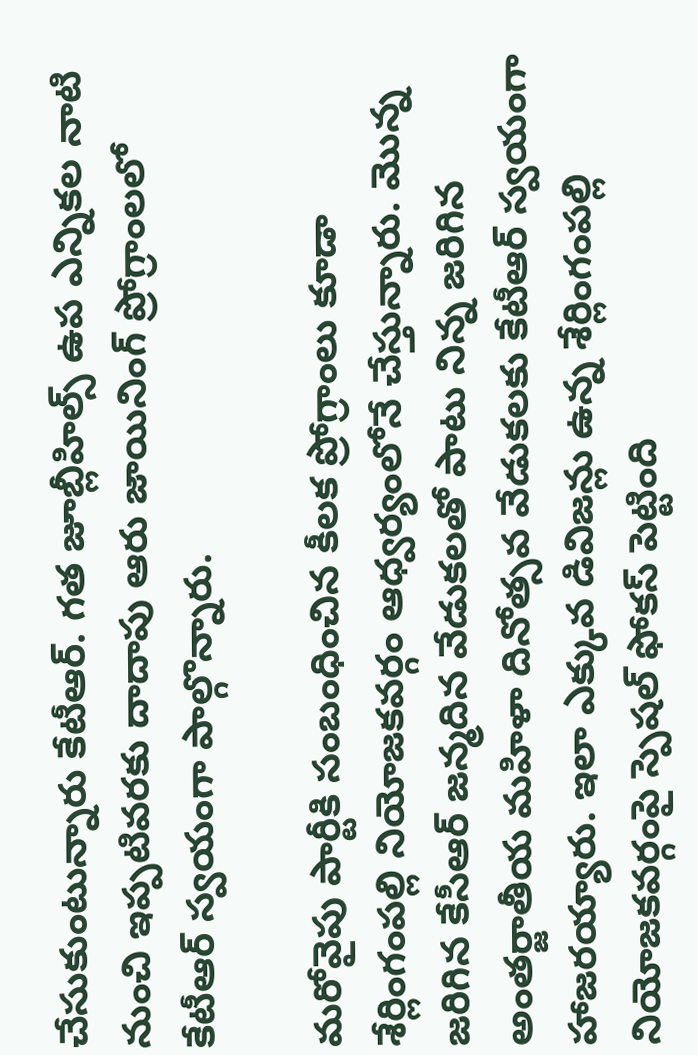చేసుకుంటున్నారు కేటీఆర్. గత జూబ్లీహిల్స్ ఉప ఎన్నికల నాటి నుంచి ఇప్పటివరకు దాదాపు ఆరు జాయినింగ్ ప్రోగ్రాంలలో కేటీఆర్ స్వయంగా పాల్గొన్నారు.

మరోవైపు పార్టీకి సంబంధించిన కీలక ప్రోగ్రాంలు కూడా శేర్లింగంపల్లి నియోజకవర్గం ఆధ్వర్యంలోనే చేస్తున్నారు. మొన్న జరిగిన కేసీఆర్ జన్మదిన వేడుకలతో పాటు నిన్న జరిగిన అంతర్జాతీయ మహిళా దినోత్సవ వేడుకలకు కేటీఆర్ స్వయంగా హాజరయ్యారు. ఇలా ఎక్కువ డివిజన్లు ఉన్న శేర్లింగంపల్లి నియోజకవర్గంపై స్పెషల్ ఫోకస్ పెట్టింది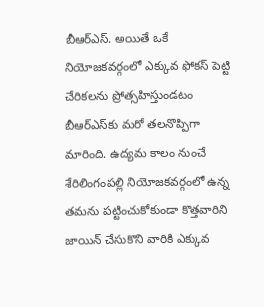బీఆర్ఎస్. అయితే ఒకే నియోజకవర్గంలో ఎక్కువ ఫోకస్ పెట్టి చేరికలను ప్రోత్సహిస్తుండటం బీఆర్ఎస్‌కు మరో తలనొప్పిగా మారింది. ఉద్యమ కాలం నుంచే శేరిలింగంపల్లి నియోజకవర్గంలో ఉన్న తమను పట్టించుకోకుండా కొత్తవారిని జాయిన్ చేసుకొని వారికి ఎక్కువ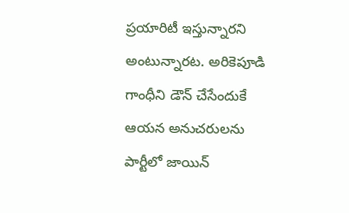ప్రయారిటీ ఇస్తున్నారని అంటున్నారట. అరికెపూడి గాంధీని డౌన్ చేసేందుకే ఆయన అనుచరులను పార్టీలో జాయిన్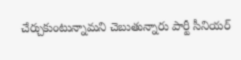చేర్చుకుంటున్నామని చెబుతున్నారు పార్టీ సీనియర్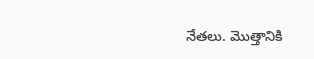నేతలు. మొత్తానికి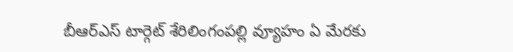బీఆర్ఎస్ టార్గెట్‌ శేరిలింగంపల్లి వ్యూహం ఏ మేరకు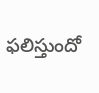ఫలిస్తుందో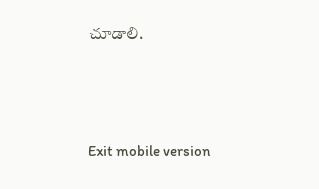చూడాలి.





Exit mobile version